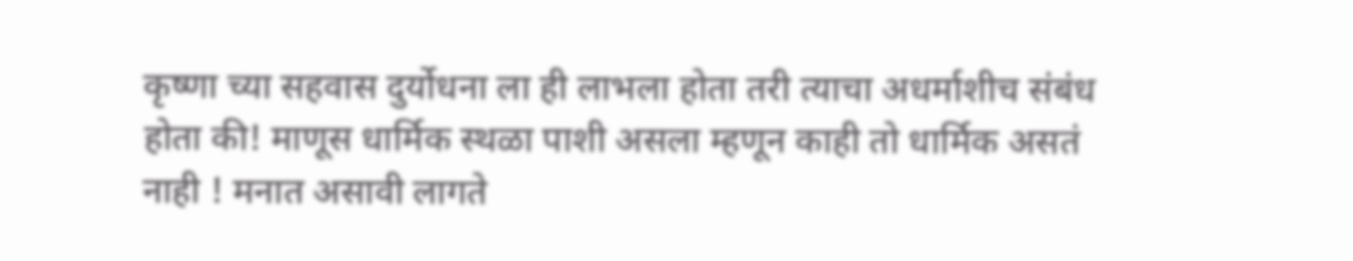कृष्णा च्या सहवास दुर्योधना ला ही लाभला होता तरी त्याचा अधर्माशीच संबंध होता की! माणूस धार्मिक स्थळा पाशी असला म्हणून काही तो धार्मिक असतं नाही ! मनात असावी लागते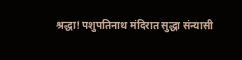श्रद्धा! पशुपतिनाथ मंदिरात सुद्धा संन्यासी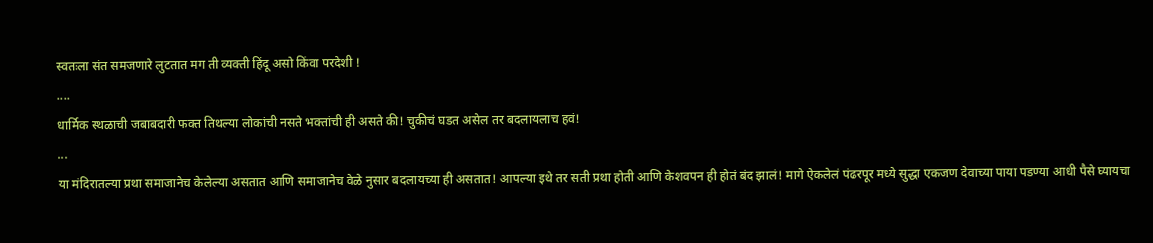स्वतःला संत समजणारे लुटतात मग ती व्यक्ती हिंदू असो किंवा परदेशी !
....
धार्मिक स्थळाची जबाबदारी फक्त तिथल्या लोकांची नसते भक्तांची ही असते की! चुकीचं घडत असेल तर बदलायलाच हवं!
...
या मंदिरातल्या प्रथा समाजानेच केलेल्या असतात आणि समाजानेच वेळे नुसार बदलायच्या ही असतात! आपल्या इथे तर सती प्रथा होती आणि केशवपन ही होतं बंद झालं! मागे ऐकलेलं पंढरपूर मध्ये सुद्धा एकजण देवाच्या पाया पडण्या आधी पैसे घ्यायचा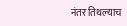नंतर तिथल्याच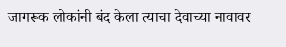जागरूक लोकांनी बंद केला त्याचा देवाच्या नावावर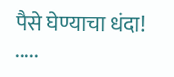पैसे घेण्याचा धंदा!
.....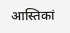आस्तिकां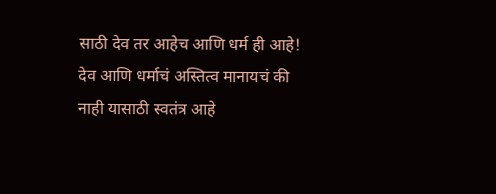साठी देव तर आहेच आणि धर्म ही आहे! देव आणि धर्माचं अस्तित्व मानायचं की नाही यासाठी स्वतंत्र आहे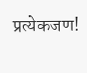प्रत्येकजण!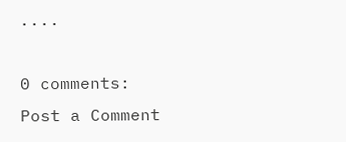....

0 comments:
Post a Comment